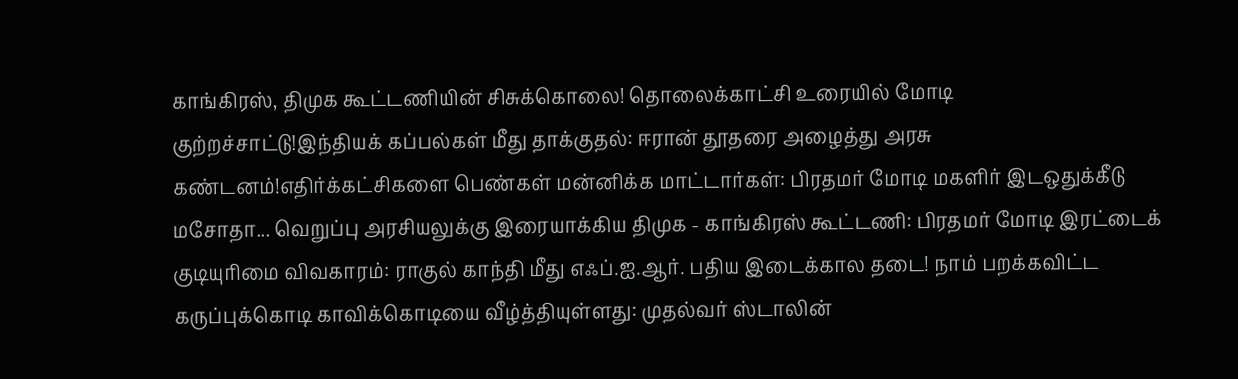காங்கிரஸ், திமுக கூட்டணியின் சிசுக்கொலை! தொலைக்காட்சி உரையில் மோடி குற்றச்சாட்டு!இந்தியக் கப்பல்கள் மீது தாக்குதல்: ஈரான் தூதரை அழைத்து அரசு கண்டனம்!எதிர்க்கட்சிகளை பெண்கள் மன்னிக்க மாட்டார்கள்: பிரதமர் மோடி மகளிர் இடஒதுக்கீடு மசோதா... வெறுப்பு அரசியலுக்கு இரையாக்கிய திமுக - காங்கிரஸ் கூட்டணி: பிரதமர் மோடி இரட்டைக் குடியுரிமை விவகாரம்: ராகுல் காந்தி மீது எஃப்.ஐ.ஆர். பதிய இடைக்கால தடை! நாம் பறக்கவிட்ட கருப்புக்கொடி காவிக்கொடியை வீழ்த்தியுள்ளது: முதல்வர் ஸ்டாலின்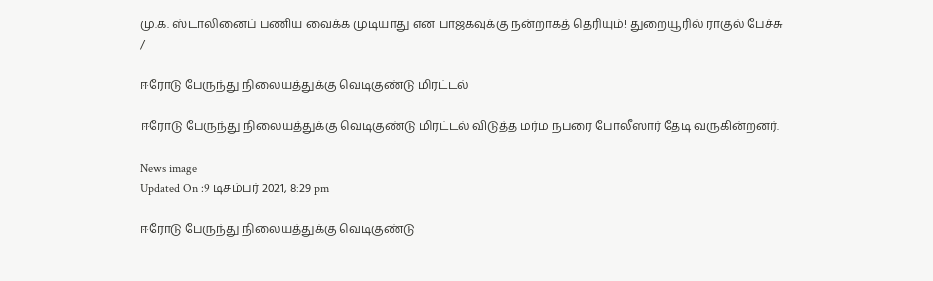மு.க. ஸ்டாலினைப் பணிய வைக்க முடியாது என பாஜகவுக்கு நன்றாகத் தெரியும்! துறையூரில் ராகுல் பேச்சு
/

ஈரோடு பேருந்து நிலையத்துக்கு வெடிகுண்டு மிரட்டல்

ஈரோடு பேருந்து நிலையத்துக்கு வெடிகுண்டு மிரட்டல் விடுத்த மர்ம நபரை போலீஸார் தேடி வருகின்றனர்.

News image
Updated On :9 டிசம்பர் 2021, 8:29 pm

ஈரோடு பேருந்து நிலையத்துக்கு வெடிகுண்டு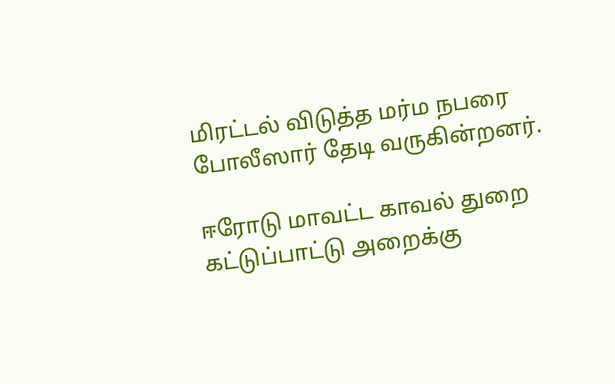மிரட்டல் விடுத்த மர்ம நபரை போலீஸார் தேடி வருகின்றனர்.

ஈரோடு மாவட்ட காவல் துறை கட்டுப்பாட்டு அறைக்கு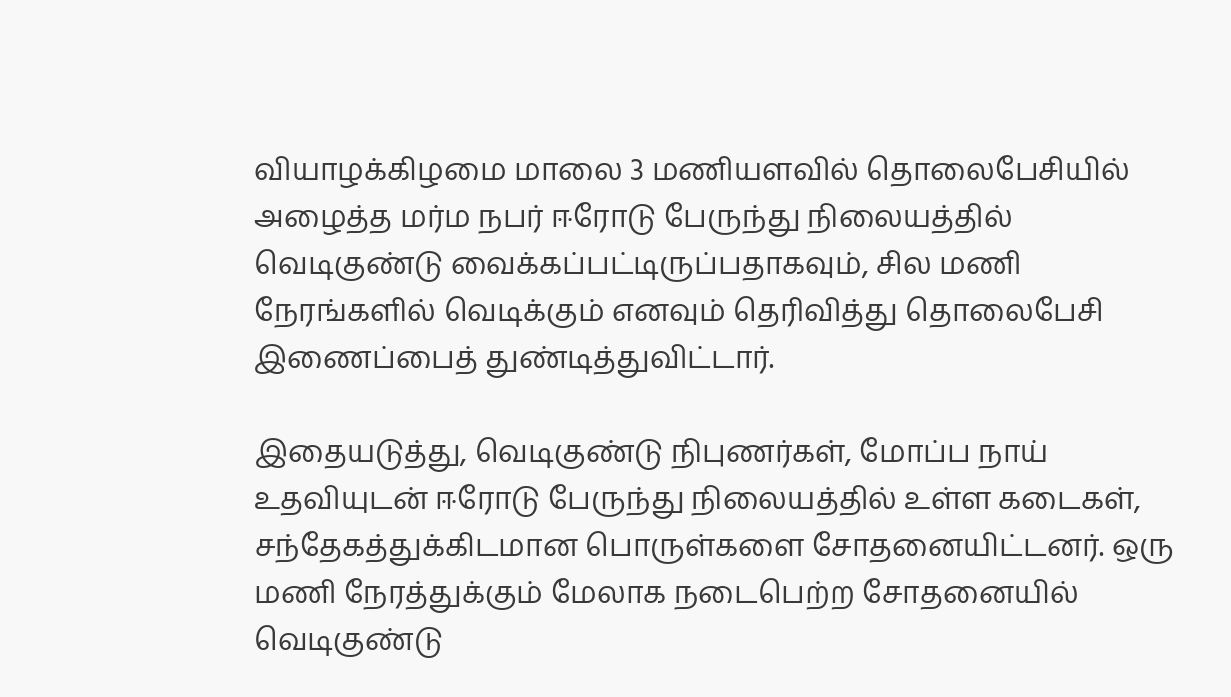வியாழக்கிழமை மாலை 3 மணியளவில் தொலைபேசியில் அழைத்த மர்ம நபர் ஈரோடு பேருந்து நிலையத்தில் வெடிகுண்டு வைக்கப்பட்டிருப்பதாகவும், சில மணி நேரங்களில் வெடிக்கும் எனவும் தெரிவித்து தொலைபேசி இணைப்பைத் துண்டித்துவிட்டார்.

இதையடுத்து, வெடிகுண்டு நிபுணர்கள், மோப்ப நாய் உதவியுடன் ஈரோடு பேருந்து நிலையத்தில் உள்ள கடைகள், சந்தேகத்துக்கிடமான பொருள்களை சோதனையிட்டனர். ஒரு மணி நேரத்துக்கும் மேலாக நடைபெற்ற சோதனையில் வெடிகுண்டு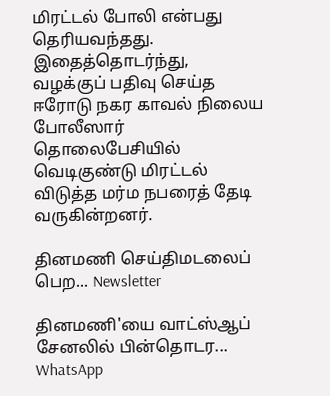மிரட்டல் போலி என்பது தெரியவந்தது. இதைத்தொடர்ந்து, வழக்குப் பதிவு செய்த ஈரோடு நகர காவல் நிலைய போலீஸார் தொலைபேசியில் வெடிகுண்டு மிரட்டல் விடுத்த மர்ம நபரைத் தேடி வருகின்றனர்.

தினமணி செய்திமடலைப் பெற... Newsletter

தினமணி'யை வாட்ஸ்ஆப் சேனலில் பின்தொடர... WhatsApp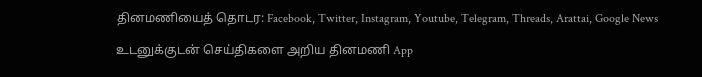தினமணியைத் தொடர: Facebook, Twitter, Instagram, Youtube, Telegram, Threads, Arattai, Google News

உடனுக்குடன் செய்திகளை அறிய தினமணி App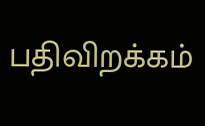பதிவிறக்கம்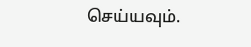செய்யவும்.